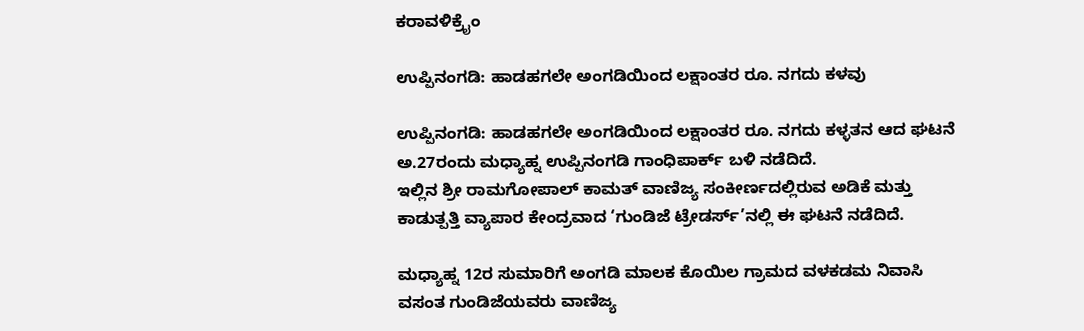ಕರಾವಳಿಕ್ರೈಂ

ಉಪ್ಪಿನಂಗಡಿ: ಹಾಡಹಗಲೇ ಅಂಗಡಿಯಿಂದ ಲಕ್ಷಾಂತರ ರೂ. ನಗದು ಕಳವು

ಉಪ್ಪಿನಂಗಡಿ: ಹಾಡಹಗಲೇ ಅಂಗಡಿಯಿಂದ ಲಕ್ಷಾಂತರ ರೂ. ನಗದು ಕಳ್ಳತನ ಆದ ಘಟನೆ ಅ.27ರಂದು ಮಧ್ಯಾಹ್ನ ಉಪ್ಪಿನಂಗಡಿ ಗಾಂಧಿಪಾರ್ಕ್ ಬಳಿ ನಡೆದಿದೆ.
ಇಲ್ಲಿನ ಶ್ರೀ ರಾಮಗೋಪಾಲ್ ಕಾಮತ್ ವಾಣಿಜ್ಯ ಸಂಕೀರ್ಣದಲ್ಲಿರುವ ಅಡಿಕೆ ಮತ್ತು ಕಾಡುತ್ಪತ್ತಿ ವ್ಯಾಪಾರ ಕೇಂದ್ರವಾದ ‘ಗುಂಡಿಜೆ ಟ್ರೇಡರ್ಸ್’ನಲ್ಲಿ ಈ ಘಟನೆ ನಡೆದಿದೆ.

ಮಧ್ಯಾಹ್ನ 12ರ ಸುಮಾರಿಗೆ ಅಂಗಡಿ ಮಾಲಕ ಕೊಯಿಲ ಗ್ರಾಮದ ವಳಕಡಮ ನಿವಾಸಿ ವಸಂತ ಗುಂಡಿಜೆಯವರು ವಾಣಿಜ್ಯ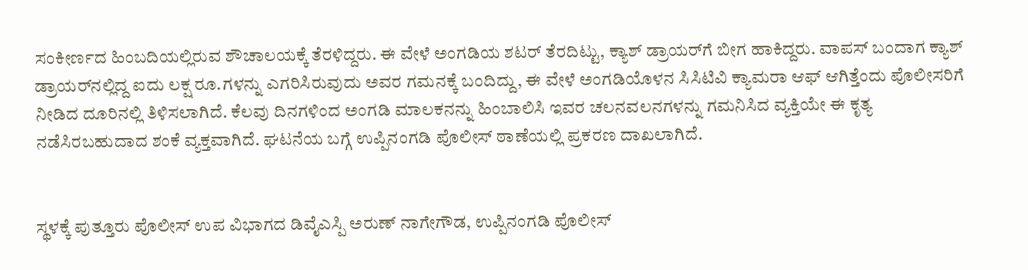ಸಂಕೀರ್ಣದ ಹಿಂಬದಿಯಲ್ಲಿರುವ ಶೌಚಾಲಯಕ್ಕೆ ತೆರಳಿದ್ದರು. ಈ ವೇಳೆ ಅಂಗಡಿಯ ಶಟರ್ ತೆರದಿಟ್ಟು, ಕ್ಯಾಶ್ ಡ್ರಾಯರ್‌ಗೆ ಬೀಗ ಹಾಕಿದ್ದರು. ವಾಪಸ್ ಬಂದಾಗ ಕ್ಯಾಶ್ ಡ್ರಾಯರ್‌ನಲ್ಲಿದ್ದ ಐದು ಲಕ್ಷ ರೂ.ಗಳನ್ನು ಎಗರಿಸಿರುವುದು ಅವರ ಗಮನಕ್ಕೆ ಬಂದಿದ್ದು, ಈ ವೇಳೆ ಅಂಗಡಿಯೊಳನ ಸಿಸಿಟಿವಿ ಕ್ಯಾಮರಾ ಆಫ್ ಆಗಿತ್ತೆಂದು ಪೊಲೀಸರಿಗೆ ನೀಡಿದ ದೂರಿನಲ್ಲಿ ತಿಳಿಸಲಾಗಿದೆ. ಕೆಲವು ದಿನಗಳಿಂದ ಅಂಗಡಿ ಮಾಲಕನನ್ನು ಹಿಂಬಾಲಿಸಿ ಇವರ ಚಲನವಲನಗಳನ್ನು ಗಮನಿಸಿದ ವ್ಯಕ್ತಿಯೇ ಈ ಕೃತ್ಯ ನಡೆಸಿರಬಹುದಾದ ಶಂಕೆ ವ್ಯಕ್ತವಾಗಿದೆ. ಘಟನೆಯ ಬಗ್ಗೆ ಉಪ್ಪಿನಂಗಡಿ ಪೊಲೀಸ್ ಠಾಣೆಯಲ್ಲಿ ಪ್ರಕರಣ ದಾಖಲಾಗಿದೆ.


ಸ್ಥಳಕ್ಕೆ ಪುತ್ತೂರು ಪೊಲೀಸ್ ಉಪ ವಿಭಾಗದ ಡಿವೈಎಸ್ಪಿ ಅರುಣ್ ನಾಗೇಗೌಡ, ಉಪ್ಪಿನಂಗಡಿ ಪೊಲೀಸ್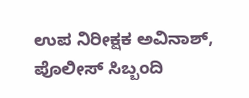ಉಪ ನಿರೀಕ್ಷಕ ಅವಿನಾಶ್, ಪೊಲೀಸ್ ಸಿಬ್ಬಂದಿ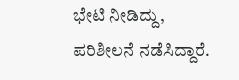ಭೇಟಿ ನೀಡಿದ್ದು, ಪರಿಶೀಲನೆ ನಡೆಸಿದ್ದಾರೆ.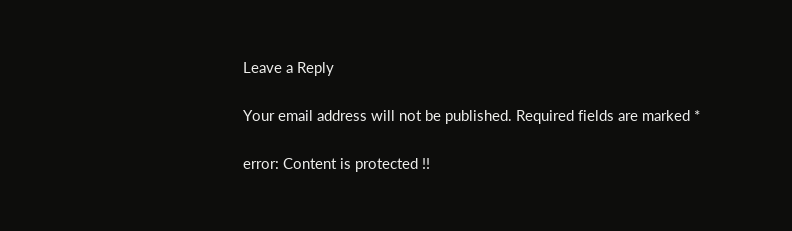Leave a Reply

Your email address will not be published. Required fields are marked *

error: Content is protected !!